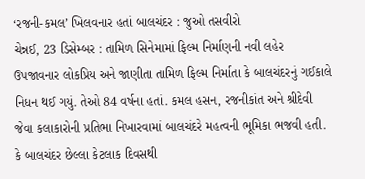‘રજની-કમલ’ ખિલવનાર હતાં બાલચંદર : જુઓ તસવીરો
ચેન્નઈ, 23 ડિસેમ્બર : તામિળ સિનેમામાં ફિલ્મ નિર્માણની નવી લહેર ઉપજાવનાર લોકપ્રિય અને જાણીતા તામિળ ફિલ્મ નિર્માતા કે બાલચંદરનું ગઈકાલે નિધન થઈ ગયું. તેઓ 84 વર્ષના હતાં. કમલ હસન, રજનીકાંત અને શ્રીદેવી જેવા કલાકારોની પ્રતિભા નિખારવામાં બાલચંદરે મહત્વની ભૂમિકા ભજવી હતી.
કે બાલચંદર છેલ્લા કેટલાક દિવસથી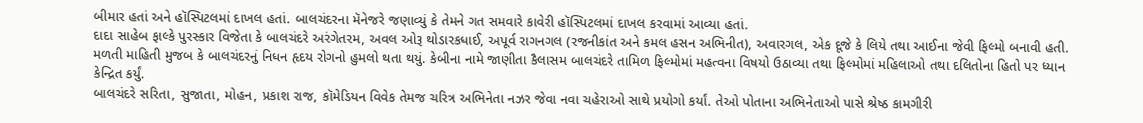બીમાર હતાં અને હૉસ્પિટલમાં દાખલ હતાં. બાલચંદરના મૅનેજરે જણાવ્યું કે તેમને ગત સમવારે કાવેરી હૉસ્પિટલમાં દાખલ કરવામાં આવ્યા હતાં.
દાદા સાહેબ ફાલ્કે પુરસ્કાર વિજેતા કે બાલચંદરે અરંગેતરમ, અવલ ઓરૂ થોડારકધાઈ, અપૂર્વ રાગનગલ (રજનીકાંત અને કમલ હસન અભિનીત), અવારગલ, એક દૂજે કે લિયે તથા આઈના જેવી ફિલ્મો બનાવી હતી.
મળતી માહિતી મુજબ કે બાલચંદરનું નિધન હૃદય રોગનો હુમલો થતા થયું. કેબીના નામે જાણીતા કૈલાસમ બાલચંદરે તામિળ ફિલ્મોમાં મહત્વના વિષયો ઉઠાવ્યા તથા ફિલ્મોમાં મહિલાઓ તથા દલિતોના હિતો પર ધ્યાન કેન્દ્રિત કર્યું.
બાલચંદરે સરિતા, સુજાતા, મોહન, પ્રકાશ રાજ, કૉમેડિયન વિવેક તેમજ ચરિત્ર અભિનેતા નઝર જેવા નવા ચહેરાઓ સાથે પ્રયોગો કર્યાં. તેઓ પોતાના અભિનેતાઓ પાસે શ્રેષ્ઠ કામગીરી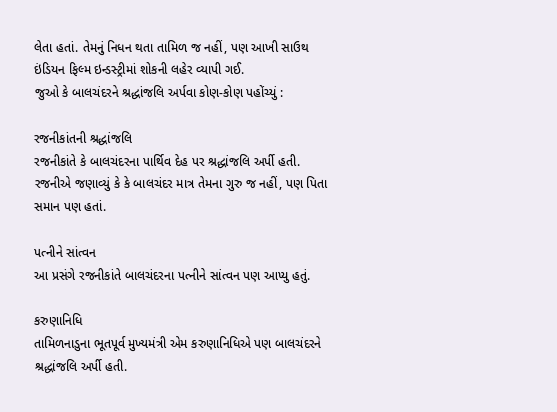લેતા હતાં. તેમનું નિધન થતા તામિળ જ નહીં, પણ આખી સાઉથ ઇંડિયન ફિલ્મ ઇન્ડસ્ટ્રીમાં શોકની લહેર વ્યાપી ગઈ.
જુઓ કે બાલચંદરને શ્રદ્ધાંજલિ અર્પવા કોણ-કોણ પહોંચ્યું :

રજનીકાંતની શ્રદ્ધાંજલિ
રજનીકાંતે કે બાલચંદરના પાર્થિવ દેહ પર શ્રદ્ધાંજલિ અર્પી હતી. રજનીએ જણાવ્યું કે કે બાલચંદર માત્ર તેમના ગુરુ જ નહીં, પણ પિતા સમાન પણ હતાં.

પત્નીને સાંત્વન
આ પ્રસંગે રજનીકાંતે બાલચંદરના પત્નીને સાંત્વન પણ આપ્યુ હતું.

કરુણાનિધિ
તામિળનાડુના ભૂતપૂર્વ મુખ્યમંત્રી એમ કરુણાનિધિએ પણ બાલચંદરને શ્રદ્ધાંજલિ અર્પી હતી.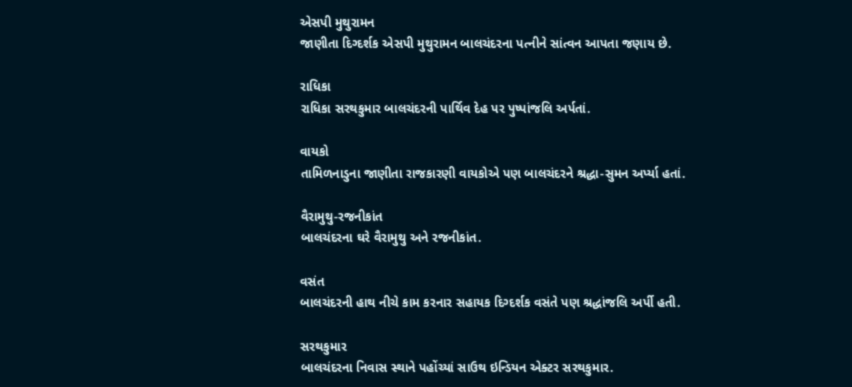એસપી મુથુરામન
જાણીતા દિગ્દર્શક એસપી મુથુરામન બાલચંદરના પત્નીને સાંત્વન આપતા જણાય છે.

રાધિકા
રાધિકા સરથકુમાર બાલચંદરની પાર્થિવ દેહ પર પુષ્પાંજલિ અર્પતાં.

વાયકો
તામિળનાડુના જાણીતા રાજકારણી વાયકોએ પણ બાલચંદરને શ્રદ્ધા-સુમન અર્પ્યા હતાં.

વૈરામુથુ-રજનીકાંત
બાલચંદરના ઘરે વૈરામુથુ અને રજનીકાંત.

વસંત
બાલચંદરની હાથ નીચે કામ કરનાર સહાયક દિગ્દર્શક વસંતે પણ શ્રદ્ધાંજલિ અર્પી હતી.

સરથકુમાર
બાલચંદરના નિવાસ સ્થાને પહોંચ્યાં સાઉથ ઇન્ડિયન એક્ટર સરથકુમાર.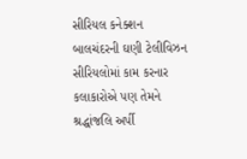સીરિયલ કનેક્શન
બાલચંદરની ઘણી ટેલીવિઝન સીરિયલોમાં કામ કરનાર કલાકારોએ પણ તેમને શ્રદ્ધાંજલિ અર્પી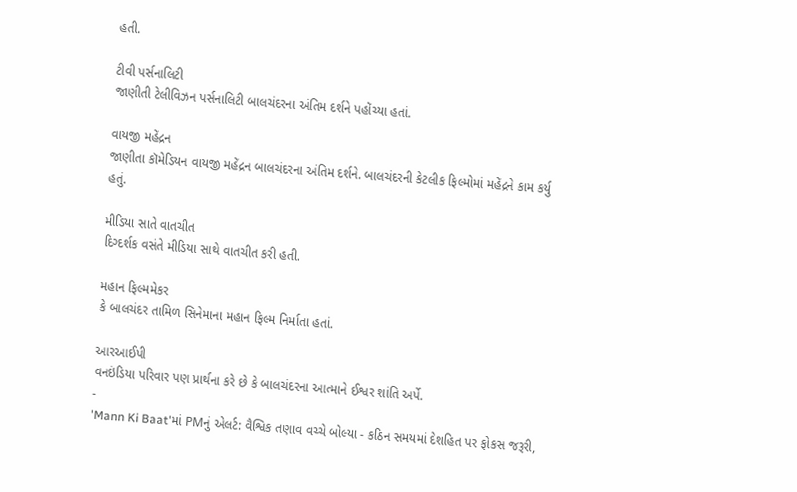હતી.

ટીવી પર્સનાલિટી
જાણીતી ટેલીવિઝન પર્સનાલિટી બાલચંદરના અંતિમ દર્શને પહોંચ્યા હતાં.

વાયજી મહેંદ્રન
જાણીતા કૉમેડિયન વાયજી મહેંદ્રન બાલચંદરના અંતિમ દર્શને. બાલચંદરની કેટલીક ફિલ્મોમાં મહેંદ્રને કામ કર્યુ હતું.

મીડિયા સાતે વાતચીત
દિગ્દર્શક વસંતે મીડિયા સાથે વાતચીત કરી હતી.

મહાન ફિલ્મમેકર
કે બાલચંદર તામિળ સિનેમાના મહાન ફિલ્મ નિર્માતા હતાં.

આરઆઈપી
વનઇંડિયા પરિવાર પણ પ્રાર્થના કરે છે કે બાલચંદરના આત્માને ઈશ્વર શાંતિ અર્પે.
-
'Mann Ki Baat'માં PMનું એલર્ટ: વૈશ્વિક તણાવ વચ્ચે બોલ્યા - કઠિન સમયમાં દેશહિત પર ફોકસ જરૂરી,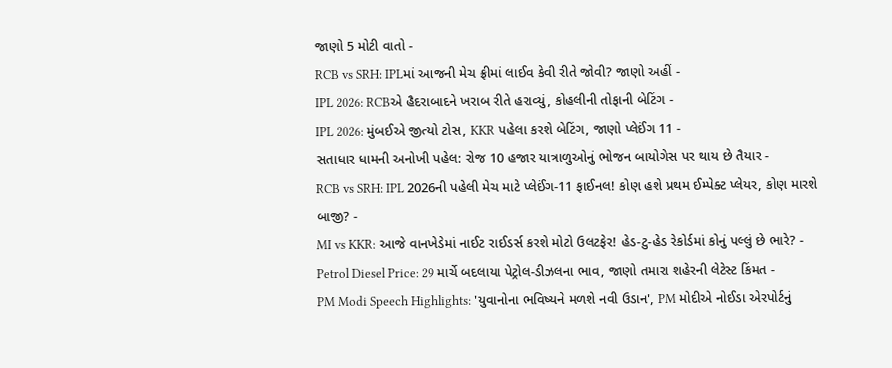જાણો 5 મોટી વાતો -
RCB vs SRH: IPLમાં આજની મેચ ફ્રીમાં લાઈવ કેવી રીતે જોવી? જાણો અહીં -
IPL 2026: RCBએ હૈદરાબાદને ખરાબ રીતે હરાવ્યું, કોહલીની તોફાની બેટિંગ -
IPL 2026: મુંબઈએ જીત્યો ટોસ, KKR પહેલા કરશે બેટિંગ, જાણો પ્લેઈંગ 11 -
સતાધાર ધામની અનોખી પહેલ: રોજ 10 હજાર યાત્રાળુઓનું ભોજન બાયોગેસ પર થાય છે તૈયાર -
RCB vs SRH: IPL 2026ની પહેલી મેચ માટે પ્લેઈંગ-11 ફાઈનલ! કોણ હશે પ્રથમ ઈમ્પેક્ટ પ્લેયર, કોણ મારશે બાજી? -
MI vs KKR: આજે વાનખેડેમાં નાઈટ રાઈડર્સ કરશે મોટો ઉલટફેર! હેડ-ટુ-હેડ રેકોર્ડમાં કોનું પલ્લું છે ભારે? -
Petrol Diesel Price: 29 માર્ચે બદલાયા પેટ્રોલ-ડીઝલના ભાવ, જાણો તમારા શહેરની લેટેસ્ટ કિંમત -
PM Modi Speech Highlights: 'યુવાનોના ભવિષ્યને મળશે નવી ઉડાન', PM મોદીએ નોઈડા એરપોર્ટનું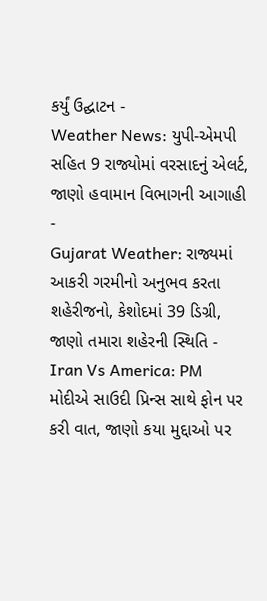કર્યું ઉદ્ઘાટન -
Weather News: યુપી-એમપી સહિત 9 રાજ્યોમાં વરસાદનું એલર્ટ, જાણો હવામાન વિભાગની આગાહી -
Gujarat Weather: રાજ્યમાં આકરી ગરમીનો અનુભવ કરતા શહેરીજનો, કેશોદમાં 39 ડિગ્રી, જાણો તમારા શહેરની સ્થિતિ -
Iran Vs America: PM મોદીએ સાઉદી પ્રિન્સ સાથે ફોન પર કરી વાત, જાણો કયા મુદ્દાઓ પર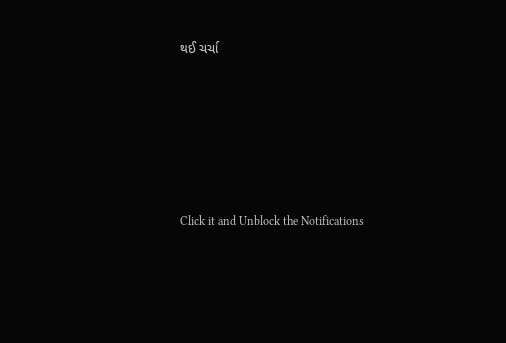થઈ ચર્ચા






Click it and Unblock the Notifications